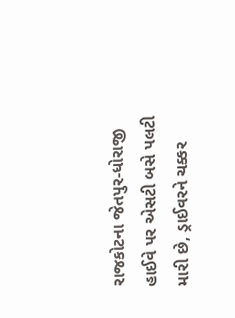રાજકોટના જેતપુર-ધોરાજી હાઈવે પર એસટી બસે પલટી મારી છે, ડ્રાઈવરને ચક્કર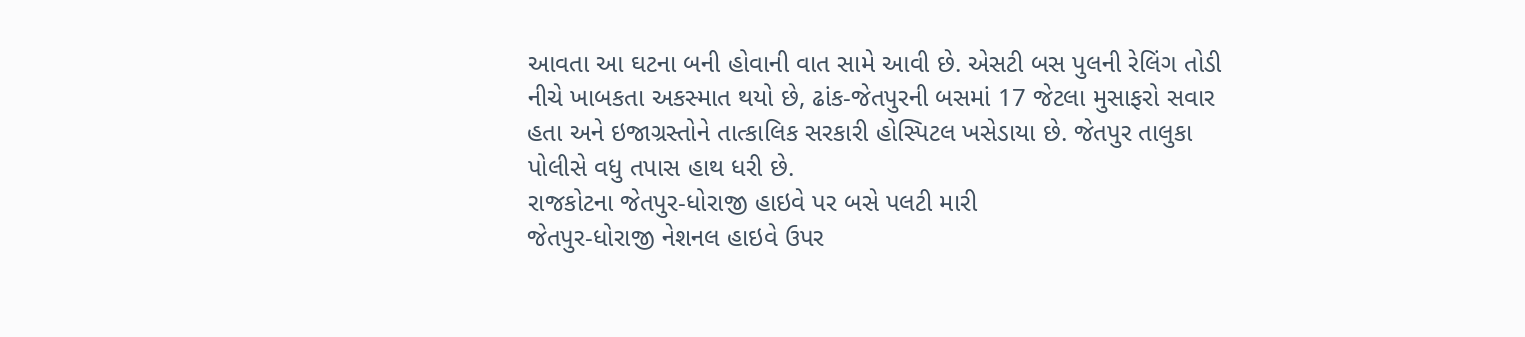આવતા આ ઘટના બની હોવાની વાત સામે આવી છે. એસટી બસ પુલની રેલિંગ તોડી નીચે ખાબકતા અકસ્માત થયો છે, ઢાંક-જેતપુરની બસમાં 17 જેટલા મુસાફરો સવાર હતા અને ઇજાગ્રસ્તોને તાત્કાલિક સરકારી હોસ્પિટલ ખસેડાયા છે. જેતપુર તાલુકા પોલીસે વધુ તપાસ હાથ ધરી છે.
રાજકોટના જેતપુર-ધોરાજી હાઇવે પર બસે પલટી મારી
જેતપુર-ધોરાજી નેશનલ હાઇવે ઉપર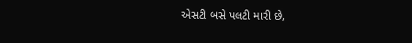એસટી બસે પલટી મારી છે,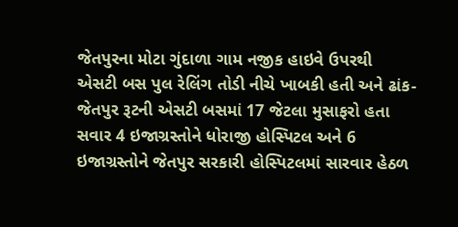જેતપુરના મોટા ગુંદાળા ગામ નજીક હાઇવે ઉપરથી એસટી બસ પુલ રેલિંગ તોડી નીચે ખાબકી હતી અને ઢાંક-જેતપુર રૂટની એસટી બસમાં 17 જેટલા મુસાફરો હતા સવાર 4 ઇજાગ્રસ્તોને ધોરાજી હોસ્પિટલ અને 6 ઇજાગ્રસ્તોને જેતપુર સરકારી હોસ્પિટલમાં સારવાર હેઠળ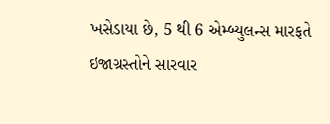ખસેડાયા છે, 5 થી 6 એમ્બ્યુલન્સ મારફતે ઇજાગ્રસ્તોને સારવાર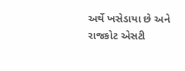અર્થે ખસેડાયા છે અને રાજકોટ એસટી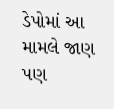ડેપોમાં આ મામલે જાણ પણ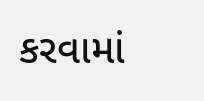કરવામાં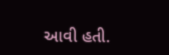આવી હતી.